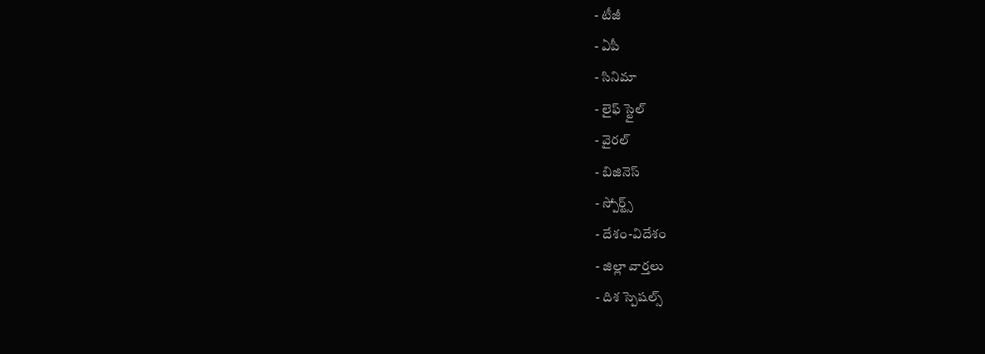- టీజీ
- ఏపీ
- సినిమా
- లైఫ్ స్టైల్
- వైరల్
- బిజినెస్
- స్పోర్ట్స్
- దేశం-విదేశం
- జిల్లా వార్తలు
- దిశ స్పెషల్స్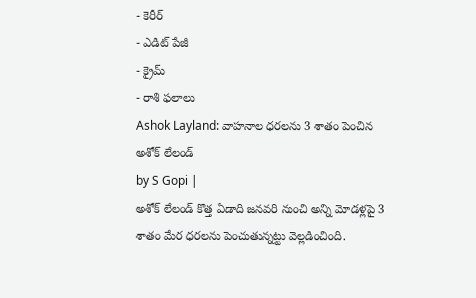- కెరీర్
- ఎడిట్ పేజీ
- క్రైమ్
- రాశి ఫలాలు
Ashok Layland: వాహనాల ధరలను 3 శాతం పెంచిన అశోక్ లేలండ్
by S Gopi |
అశోక్ లేలండ్ కొత్త ఏడాది జనవరి నుంచి అన్ని మోడళ్లపై 3 శాతం మేర ధరలను పెంచుతున్నట్టు వెల్లడించింది.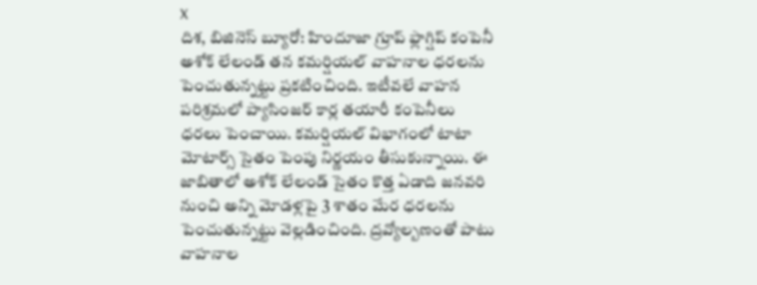X
దిశ, బిజినెస్ బ్యూరో: హిందూజా గ్రూప్ ఫ్లాగ్షిప్ కంపెనీ అశోక్ లేలండ్ తన కమర్షియల్ వాహనాల ధరలను పెంచుతున్నట్టు ప్రకటించింది. ఇటీవలే వాహన పరిశ్రమలో ప్యాసింజర్ కార్ల తయారీ కంపెనీలు ధరలు పెంచాయి. కమర్షియల్ విభాగంలో టాటా మోటార్స్ సైతం పెంపు నిర్ణయం తీసుకున్నాయి. ఈ జాబితాలో అశోక్ లేలండ్ సైతం కొత్త ఏడాది జనవరి నుంచి అన్ని మోడళ్లపై 3 శాతం మేర ధరలను పెంచుతున్నట్టు వెల్లడించింది. ద్రవ్యోల్బణంతో పాటు వాహనాల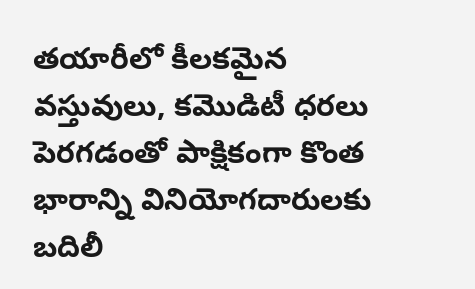తయారీలో కీలకమైన వస్తువులు, కమొడిటీ ధరలు పెరగడంతో పాక్షికంగా కొంత భారాన్ని వినియోగదారులకు బదిలీ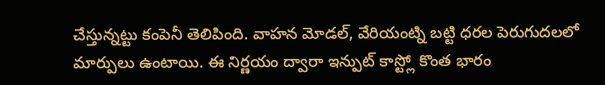చేస్తున్నట్టు కంపెనీ తెలిపింది. వాహన మోడల్, వేరియంట్ని బట్టి ధరల పెరుగుదలలో మార్పులు ఉంటాయి. ఈ నిర్ణయం ద్వారా ఇన్పుట్ కాస్ట్లో కొంత భారం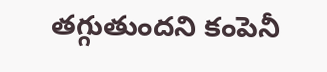తగ్గుతుందని కంపెనీ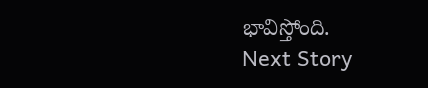భావిస్తోంది.
Next Story